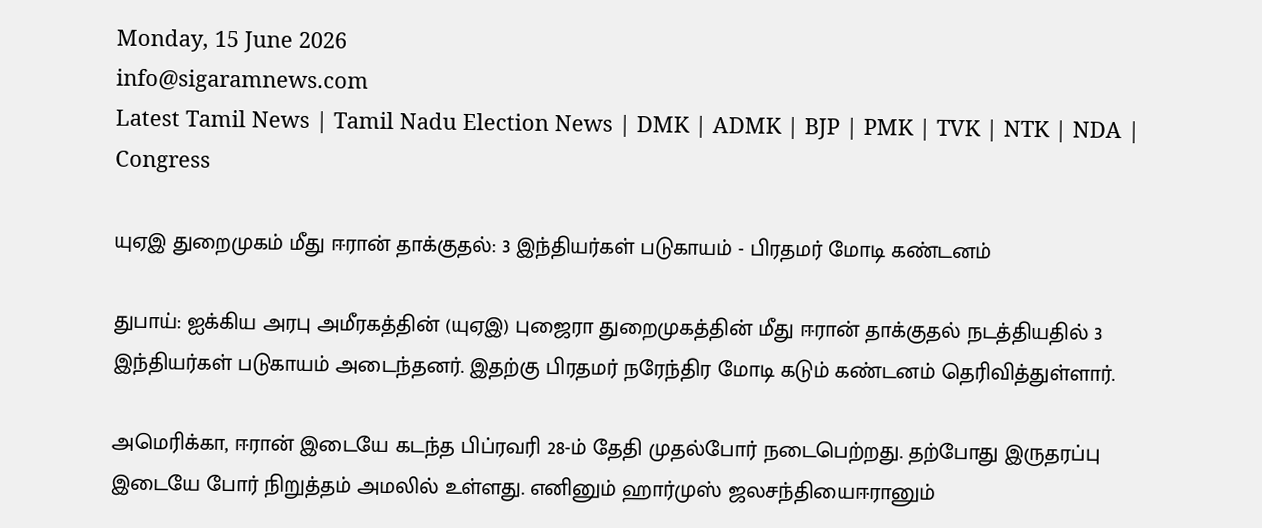Monday, 15 June 2026
info@sigaramnews.com
Latest Tamil News | Tamil Nadu Election News | DMK | ADMK | BJP | PMK | TVK | NTK | NDA | Congress

யுஏஇ துறைமுகம் மீது ஈரான் தாக்குதல்: 3 இந்தியர்கள் படுகாயம் - பிரதமர் மோடி கண்டனம்

துபாய்: ஐக்கிய அரபு அமீரகத்தின் (யுஏஇ) புஜைரா துறைமுகத்தின் மீது ஈரான் தாக்குதல் நடத்தியதில் 3 இந்தியர்கள் படுகாயம் அடைந்தனர். இதற்கு பிரதமர் நரேந்திர மோடி கடும் கண்டனம் தெரிவித்துள்ளார்.

அமெரிக்கா, ஈரான் இடையே கடந்த பிப்ரவரி 28-ம் தேதி முதல்போர் நடைபெற்றது. தற்போது இருதரப்பு இடையே போர் நிறுத்தம் அமலில் உள்ளது. எனினும் ஹார்முஸ் ஜலசந்தியைஈரானும்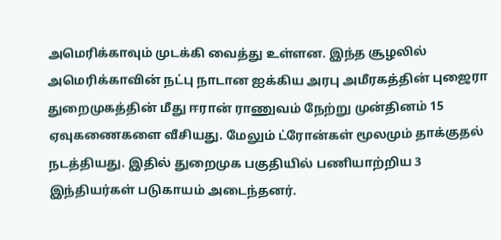அமெரிக்காவும் முடக்கி வைத்து உள்ளன. இந்த சூழலில் அமெரிக்காவின் நட்பு நாடான ஐக்கிய அரபு அமீரகத்தின் புஜைரா துறைமுகத்தின் மீது ஈரான் ராணுவம் நேற்று முன்தினம் 15 ஏவுகணைகளை வீசியது. மேலும் ட்ரோன்கள் மூலமும் தாக்குதல் நடத்தியது. இதில் துறைமுக பகுதியில் பணியாற்றிய 3 இந்தியர்கள் படுகாயம் அடைந்தனர்.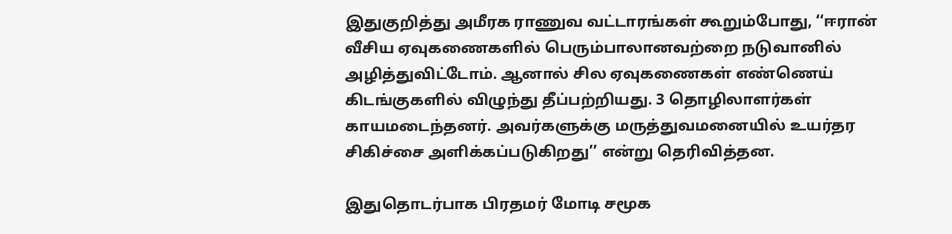இதுகுறித்து அமீரக ராணுவ வட்டாரங்கள் கூறும்போது, ‘‘ஈரான் வீசிய ஏவுகணைகளில் பெரும்பாலானவற்றை நடுவானில் அழித்துவிட்டோம். ஆனால் சில ஏவுகணைகள் எண்ணெய் கிடங்குகளில் விழுந்து தீப்பற்றியது. 3 தொழிலாளர்கள் காயமடைந்தனர். அவர்களுக்கு மருத்துவமனையில் உயர்தர சிகிச்சை அளிக்கப்படுகிறது’’ என்று தெரிவித்தன.

இதுதொடர்பாக பிரதமர் மோடி சமூக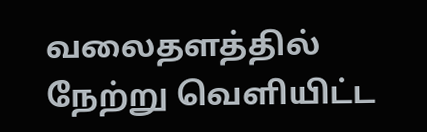வலைதளத்தில் நேற்று வெளியிட்ட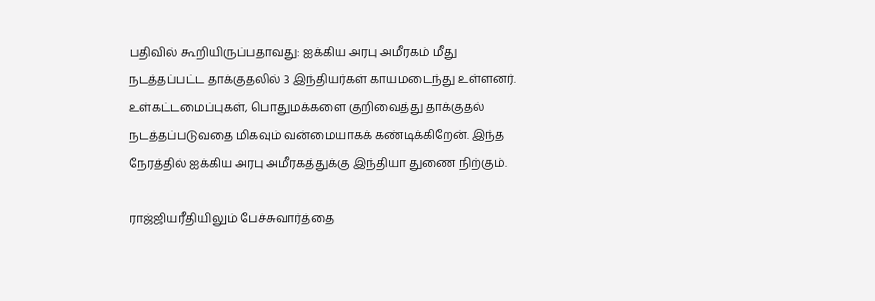பதிவில் கூறியிருப்பதாவது: ஐக்கிய அரபு அமீரகம் மீது நடத்தப்பட்ட தாக்குதலில் 3 இந்தியர்கள் காயமடைந்து உள்ளனர். உள்கட்டமைப்புகள், பொதுமக்களை குறிவைத்து தாக்குதல் நடத்தப்படுவதை மிகவும் வன்மையாகக் கண்டிக்கிறேன். இந்த நேரத்தில் ஐக்கிய அரபு அமீரகத்துக்கு இந்தியா துணை நிற்கும்.

ராஜ்ஜியரீதியிலும் பேச்சுவார்த்தை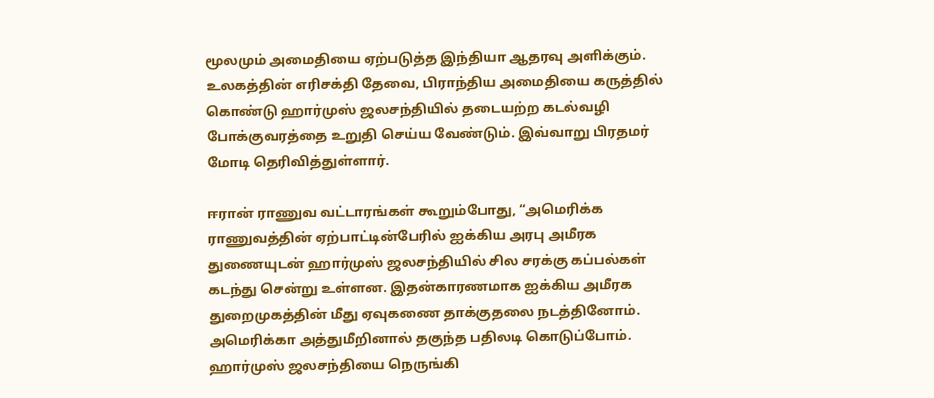மூலமும் அமைதியை ஏற்படுத்த இந்தியா ஆதரவு அளிக்கும். உலகத்தின் எரிசக்தி தேவை, பிராந்திய அமைதியை கருத்தில் கொண்டு ஹார்முஸ் ஜலசந்தியில் தடையற்ற கடல்வழி போக்குவரத்தை உறுதி செய்ய வேண்டும். இவ்வாறு பிரதமர் மோடி தெரிவித்துள்ளார்.

ஈரான் ராணுவ வட்டாரங்கள் கூறும்போது, “அமெரிக்க ராணுவத்தின் ஏற்பாட்டின்பேரில் ஐக்கிய அரபு அமீரக துணையுடன் ஹார்முஸ் ஜலசந்தியில் சில சரக்கு கப்பல்கள் கடந்து சென்று உள்ளன. இதன்காரணமாக ஐக்கிய அமீரக துறைமுகத்தின் மீது ஏவுகணை தாக்குதலை நடத்தினோம். அமெரிக்கா அத்துமீறினால் தகுந்த பதிலடி கொடுப்போம். ஹார்முஸ் ஜலசந்தியை நெருங்கி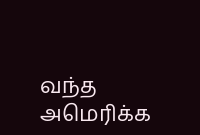வந்த அமெரிக்க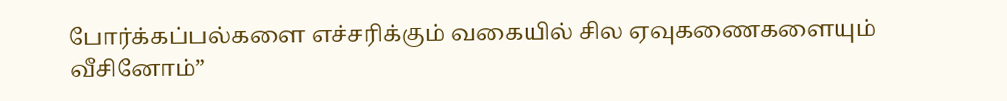போர்க்கப்பல்களை எச்சரிக்கும் வகையில் சில ஏவுகணைகளையும் வீசினோம்”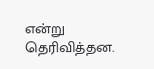என்று தெரிவித்தன.